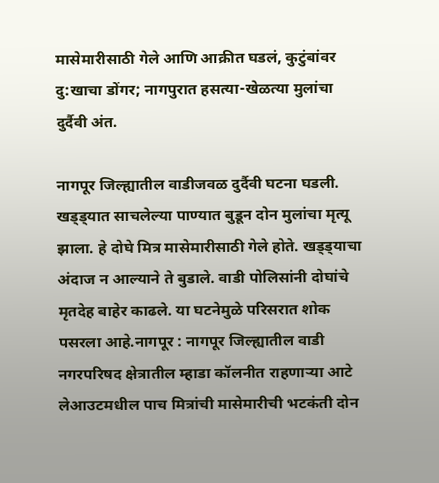मासेमारीसाठी गेले आणि आक्रीत घडलं, कुटुंबांवर दु:खाचा डोंगर; नागपुरात हसत्या-खेळत्या मुलांचा दुर्दैवी अंत.

नागपूर जिल्ह्यातील वाडीजवळ दुर्दैवी घटना घडली. खड्ड्यात साचलेल्या पाण्यात बुडून दोन मुलांचा मृत्यू झाला. हे दोघे मित्र मासेमारीसाठी गेले होते. खड्ड्याचा अंदाज न आल्याने ते बुडाले. वाडी पोलिसांनी दोघांचे मृतदेह बाहेर काढले. या घटनेमुळे परिसरात शोक पसरला आहे.नागपूर : नागपूर जिल्ह्यातील वाडी नगरपरिषद क्षेत्रातील म्हाडा कॉलनीत राहणाऱ्या आटे लेआउटमधील पाच मित्रांची मासेमारीची भटकंती दोन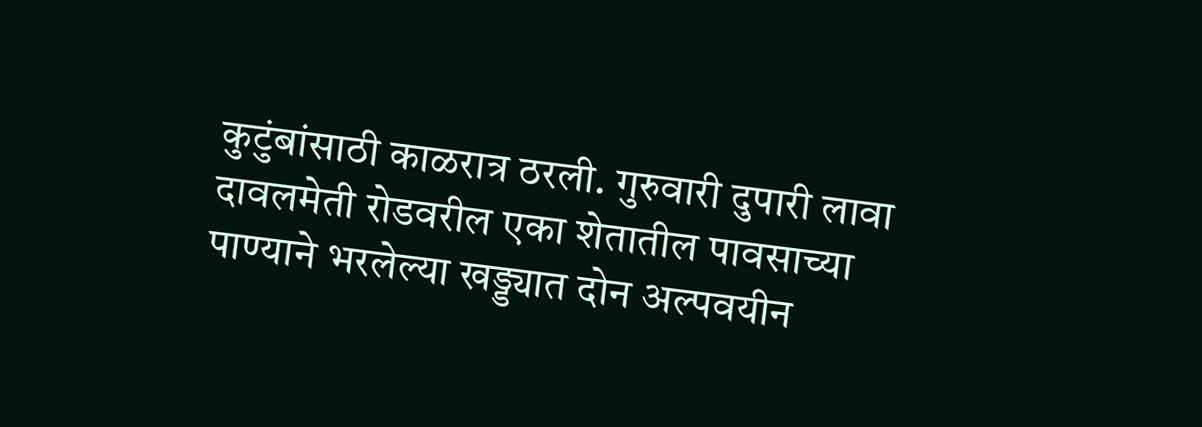कुटुंबांसाठी काळरात्र ठरली. गुरुवारी दुपारी लावा दावलमेती रोडवरील एका शेतातील पावसाच्या पाण्याने भरलेल्या खड्ड्यात दोन अल्पवयीन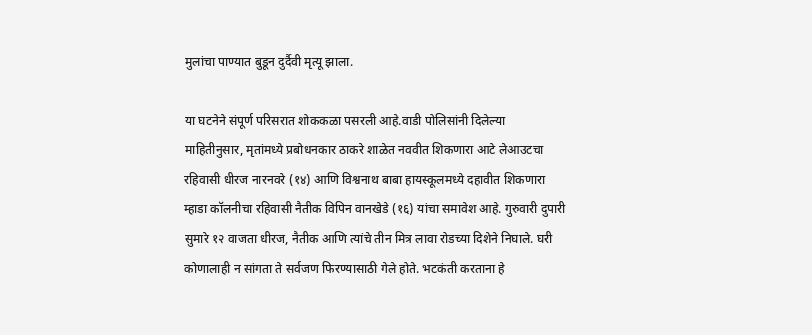मुलांचा पाण्यात बुडून दुर्दैवी मृत्यू झाला.

या घटनेने संपूर्ण परिसरात शोककळा पसरली आहे.वाडी पोलिसांनी दिलेल्या माहितीनुसार, मृतांमध्ये प्रबोधनकार ठाकरे शाळेत नववीत शिकणारा आटे लेआउटचा रहिवासी धीरज नारनवरे (१४) आणि विश्वनाथ बाबा हायस्कूलमध्ये दहावीत शिकणारा म्हाडा कॉलनीचा रहिवासी नैतीक विपिन वानखेडे (१६) यांचा समावेश आहे. गुरुवारी दुपारी सुमारे १२ वाजता धीरज, नैतीक आणि त्यांचे तीन मित्र लावा रोडच्या दिशेने निघाले. घरी कोणालाही न सांगता ते सर्वजण फिरण्यासाठी गेले होते. भटकंती करताना हे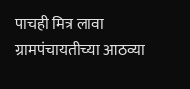पाचही मित्र लावा ग्रामपंचायतीच्या आठव्या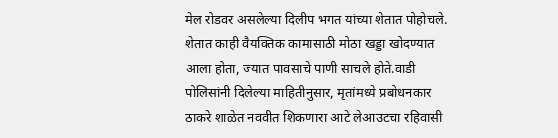मेल रोडवर असलेल्या दिलीप भगत यांच्या शेतात पोहोचले. शेतात काही वैयक्तिक कामासाठी मोठा खड्डा खोदण्यात आला होता, ज्यात पावसाचे पाणी साचले होते.वाडी पोलिसांनी दिलेल्या माहितीनुसार, मृतांमध्ये प्रबोधनकार ठाकरे शाळेत नववीत शिकणारा आटे लेआउटचा रहिवासी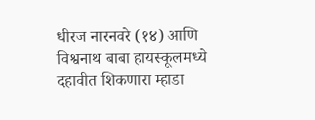धीरज नारनवरे (१४) आणि विश्वनाथ बाबा हायस्कूलमध्ये दहावीत शिकणारा म्हाडा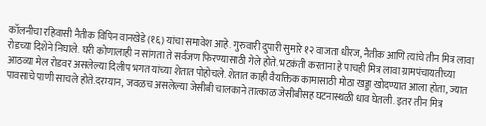कॉलनीचा रहिवासी नैतीक विपिन वानखेडे (१६) यांचा समावेश आहे. गुरुवारी दुपारी सुमारे १२ वाजता धीरज, नैतीक आणि त्यांचे तीन मित्र लावा रोडच्या दिशेने निघाले. घरी कोणालाही न सांगता ते सर्वजण फिरण्यासाठी गेले होते. भटकंती करताना हे पाचही मित्र लावा ग्रामपंचायतीच्या आठव्या मेल रोडवर असलेल्या दिलीप भगत यांच्या शेतात पोहोचले. शेतात काही वैयक्तिक कामासाठी मोठा खड्डा खोदण्यात आला होता, ज्यात पावसाचे पाणी साचले होते.दरम्यान, जवळच असलेल्या जेसीबी चालकाने तात्काळ जेसीबीसह घटनास्थळी धाव घेतली. इतर तीन मित्र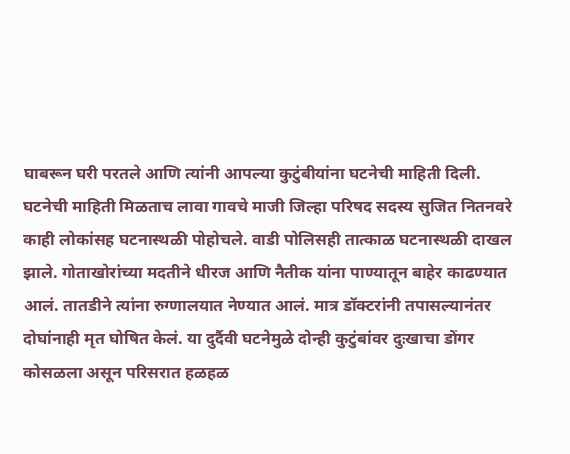घाबरून घरी परतले आणि त्यांनी आपल्या कुटुंबीयांना घटनेची माहिती दिली. घटनेची माहिती मिळताच लावा गावचे माजी जिल्हा परिषद सदस्य सुजित नितनवरे काही लोकांसह घटनास्थळी पोहोचले. वाडी पोलिसही तात्काळ घटनास्थळी दाखल झाले. गोताखोरांच्या मदतीने धीरज आणि नैतीक यांना पाण्यातून बाहेर काढण्यात आलं. तातडीने त्यांना रुग्णालयात नेण्यात आलं. मात्र डॉक्टरांनी तपासल्यानंतर दोघांनाही मृत घोषित केलं. या दुर्दैवी घटनेमुळे दोन्ही कुटुंबांवर दुःखाचा डोंगर कोसळला असून परिसरात हळहळ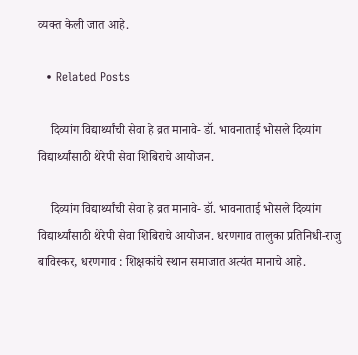व्यक्त केली जात आहे.

  • Related Posts

    दिव्यांग विद्यार्थ्यांची सेवा हे व्रत मानावे- डॉ. भावनाताई भोसले दिव्यांग विद्यार्थ्यांसाठी थेरेपी सेवा शिबिराचे आयोजन.

    दिव्यांग विद्यार्थ्यांची सेवा हे व्रत मानावे- डॉ. भावनाताई भोसले दिव्यांग विद्यार्थ्यांसाठी थेरेपी सेवा शिबिराचे आयोजन. धरणगाव तालुका प्रतिनिधी-राजु बाविस्कर, धरणगाव : शिक्षकांचे स्थान समाजात अत्यंत मानाचे आहे.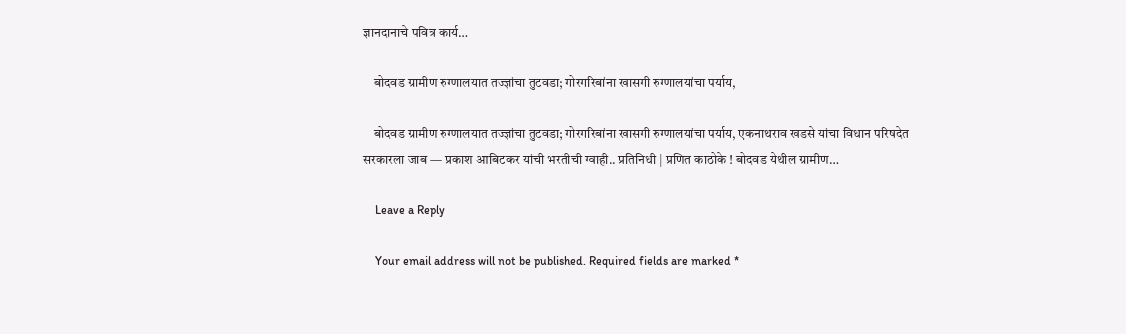ज्ञानदानाचे पवित्र कार्य…

    बोदवड ग्रामीण रुग्णालयात तज्ज्ञांचा तुटवडा; गोरगरिबांना खासगी रुग्णालयांचा पर्याय,

    बोदवड ग्रामीण रुग्णालयात तज्ज्ञांचा तुटवडा; गोरगरिबांना खासगी रुग्णालयांचा पर्याय, एकनाथराव खडसे यांचा विधान परिषदेत सरकारला जाब — प्रकाश आबिटकर यांची भरतीची ग्वाही.. प्रतिनिधी | प्रणित काठोके ! बोदवड येथील ग्रामीण…

    Leave a Reply

    Your email address will not be published. Required fields are marked *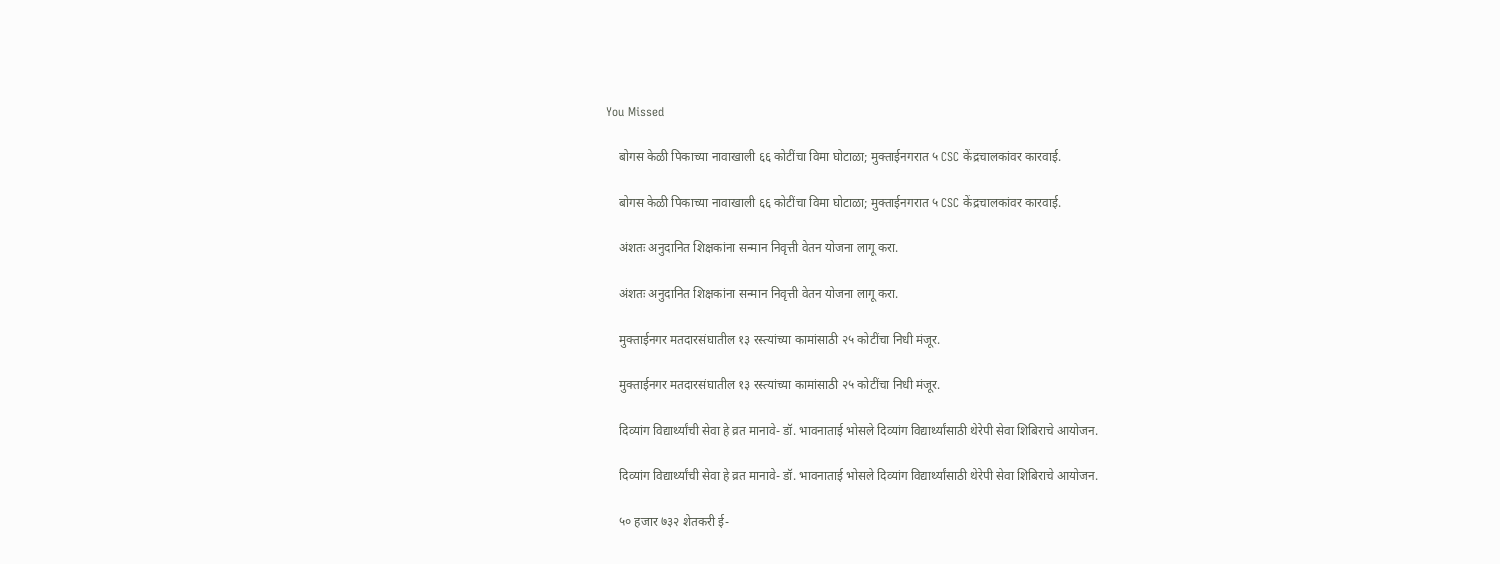You Missed

    बोगस केळी पिकाच्या नावाखाली ६६ कोटींचा विमा घोटाळा; मुक्ताईनगरात ५ CSC केंद्रचालकांवर कारवाई.

    बोगस केळी पिकाच्या नावाखाली ६६ कोटींचा विमा घोटाळा; मुक्ताईनगरात ५ CSC केंद्रचालकांवर कारवाई.

    अंशतः अनुदानित शिक्षकांना सन्मान निवृत्ती वेतन योजना लागू करा.

    अंशतः अनुदानित शिक्षकांना सन्मान निवृत्ती वेतन योजना लागू करा.

    मुक्ताईनगर मतदारसंघातील १३ रस्त्यांच्या कामांसाठी २५ कोटींचा निधी मंजूर.

    मुक्ताईनगर मतदारसंघातील १३ रस्त्यांच्या कामांसाठी २५ कोटींचा निधी मंजूर.

    दिव्यांग विद्यार्थ्यांची सेवा हे व्रत मानावे- डॉ. भावनाताई भोसले दिव्यांग विद्यार्थ्यांसाठी थेरेपी सेवा शिबिराचे आयोजन.

    दिव्यांग विद्यार्थ्यांची सेवा हे व्रत मानावे- डॉ. भावनाताई भोसले दिव्यांग विद्यार्थ्यांसाठी थेरेपी सेवा शिबिराचे आयोजन.

    ५० हजार ७३२ शेतकरी ई-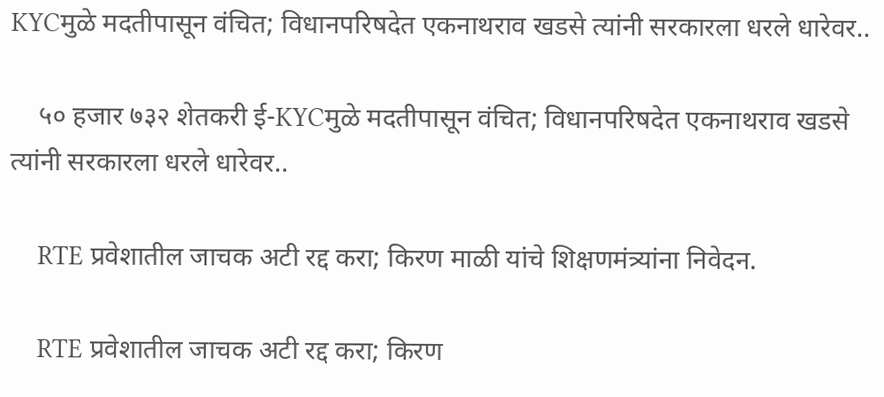KYCमुळे मदतीपासून वंचित; विधानपरिषदेत एकनाथराव खडसे त्यांनी सरकारला धरले धारेवर..

    ५० हजार ७३२ शेतकरी ई-KYCमुळे मदतीपासून वंचित; विधानपरिषदेत एकनाथराव खडसे त्यांनी सरकारला धरले धारेवर..

    RTE प्रवेशातील जाचक अटी रद्द करा; किरण माळी यांचे शिक्षणमंत्र्यांना निवेदन.

    RTE प्रवेशातील जाचक अटी रद्द करा; किरण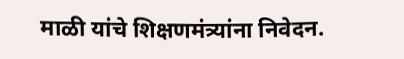माळी यांचे शिक्षणमंत्र्यांना निवेदन.